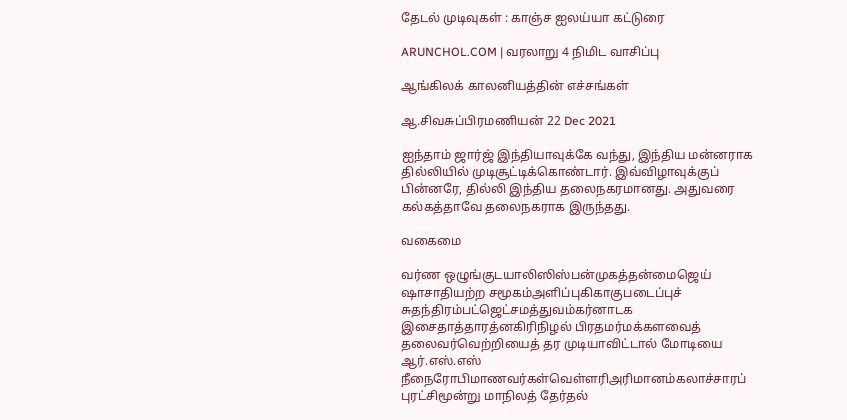தேடல் முடிவுகள் : காஞ்ச ஐலய்யா கட்டுரை

ARUNCHOL.COM | வரலாறு 4 நிமிட வாசிப்பு

ஆங்கிலக் காலனியத்தின் எச்சங்கள்

ஆ.சிவசுப்பிரமணியன் 22 Dec 2021

ஐந்தாம் ஜார்ஜ் இந்தியாவுக்கே வந்து, இந்திய மன்னராக தில்லியில் முடிசூட்டிக்கொண்டார். இவ்விழாவுக்குப் பின்னரே, தில்லி இந்திய தலைநகரமானது. அதுவரை கல்கத்தாவே தலைநகராக இருந்தது.

வகைமை

வர்ண ஒழுங்குடயாலிஸிஸ்பன்முகத்தன்மைஜெய் ஷாசாதியற்ற சமூகம்அளிப்புகிகாகுபடைப்புச் சுதந்திரம்பட்ஜெட்சமத்துவம்கர்னாடக இசைதாத்தாரத்னகிரிநிழல் பிரதமர்மக்களவைத் தலைவர்வெற்றியைத் தர முடியாவிட்டால் மோடியை ஆர்.எஸ்.எஸ் நீநைரோபிமாணவர்கள்வெள்ளரிஅரிமானம்கலாச்சாரப் புரட்சிமூன்று மாநிலத் தேர்தல்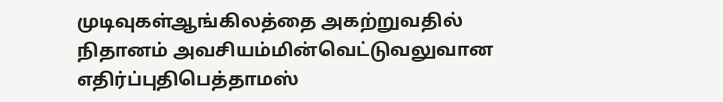முடிவுகள்ஆங்கிலத்தை அகற்றுவதில் நிதானம் அவசியம்மின்வெட்டுவலுவான எதிர்ப்புதிபெத்தாமஸ்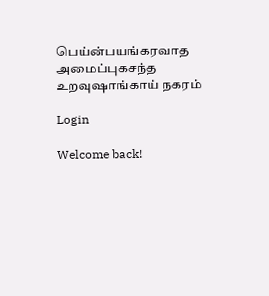பெய்ன்பயங்கரவாத அமைப்புகசந்த உறவுஷாங்காய் நகரம்

Login

Welcome back!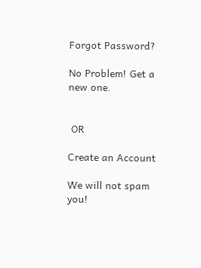Forgot Password?

No Problem! Get a new one.


 OR

Create an Account

We will not spam you!